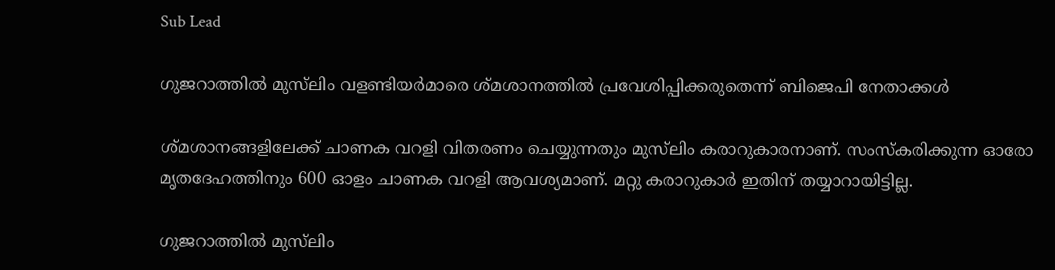Sub Lead

ഗുജറാത്തില്‍ മുസ്‌ലിം വളണ്ടിയര്‍മാരെ ശ്മശാനത്തില്‍ പ്രവേശിപ്പിക്കരുതെന്ന് ബിജെപി നേതാക്കള്‍

ശ്മശാനങ്ങളിലേക്ക് ചാണക വറളി വിതരണം ചെയ്യുന്നതും മുസ്‌ലിം കരാറുകാരനാണ്. സംസ്‌കരിക്കുന്ന ഓരോ മൃതദേഹത്തിനും 600 ഓളം ചാണക വറളി ആവശ്യമാണ്. മറ്റു കരാറുകാര്‍ ഇതിന് തയ്യാറായിട്ടില്ല.

ഗുജറാത്തില്‍ മുസ്‌ലിം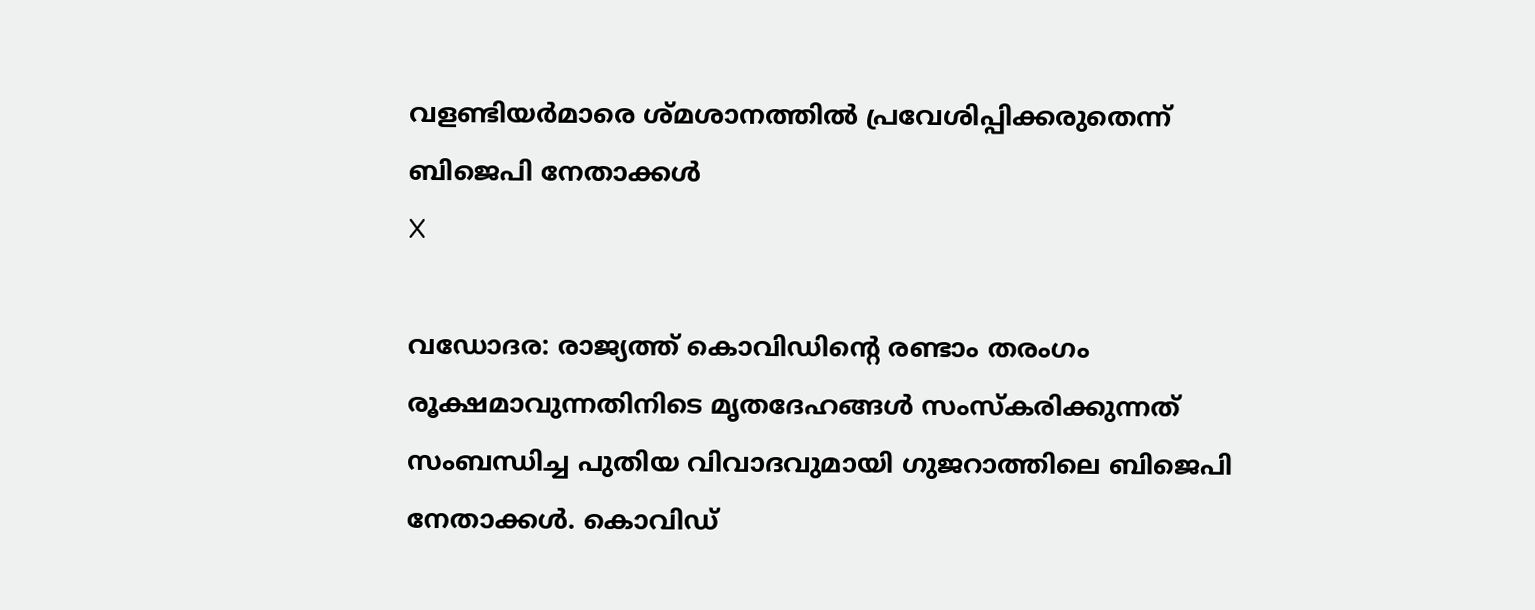വളണ്ടിയര്‍മാരെ ശ്മശാനത്തില്‍ പ്രവേശിപ്പിക്കരുതെന്ന് ബിജെപി നേതാക്കള്‍
X

വഡോദര: രാജ്യത്ത് കൊവിഡിന്റെ രണ്ടാം തരംഗം രൂക്ഷമാവുന്നതിനിടെ മൃതദേഹങ്ങള്‍ സംസ്‌കരിക്കുന്നത് സംബന്ധിച്ച പുതിയ വിവാദവുമായി ഗുജറാത്തിലെ ബിജെപി നേതാക്കള്‍. കൊവിഡ്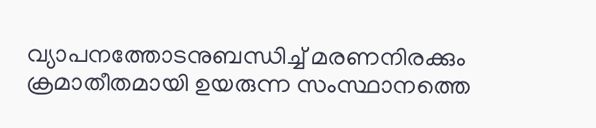വ്യാപനത്തോടനുബന്ധിച്ച് മരണനിരക്കും ക്രമാതീതമായി ഉയരുന്ന സംസ്ഥാനത്തെ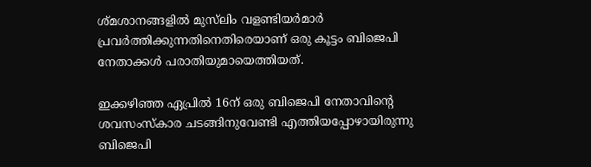ശ്മശാനങ്ങളില്‍ മുസ്‌ലിം വളണ്ടിയര്‍മാര്‍ പ്രവര്‍ത്തിക്കുന്നതിനെതിരെയാണ് ഒരു കൂട്ടം ബിജെപി നേതാക്കള്‍ പരാതിയുമായെത്തിയത്.

ഇക്കഴിഞ്ഞ ഏപ്രില്‍ 16ന് ഒരു ബിജെപി നേതാവിന്റെ ശവസംസ്‌കാര ചടങ്ങിനുവേണ്ടി എത്തിയപ്പോഴായിരുന്നു ബിജെപി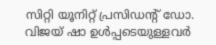സിറ്റി യൂനിറ്റ് പ്രസിഡന്റ് ഡോ. വിജയ് ഷാ ഉള്‍പ്പടെയുള്ളവര്‍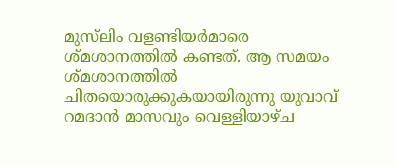മുസ്‌ലിം വളണ്ടിയര്‍മാരെ ശ്മശാനത്തില്‍ കണ്ടത്. ആ സമയം ശ്മശാനത്തില്‍ ചിതയൊരുക്കുകയായിരുന്നു യുവാവ് റമദാന്‍ മാസവും വെള്ളിയാഴ്ച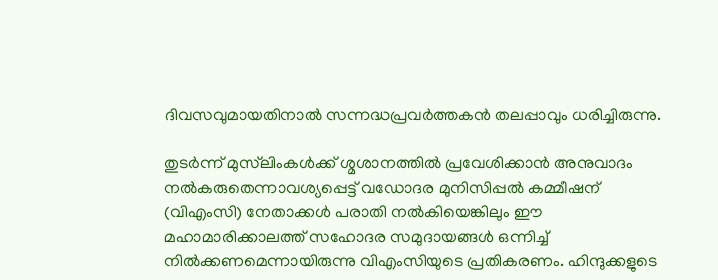ദിവസവുമായതിനാല്‍ സന്നദ്ധപ്രവര്‍ത്തകന്‍ തലപ്പാവും ധരിച്ചിരുന്നു.

തുടര്‍ന്ന് മുസ്‌ലിംകള്‍ക്ക് ശ്മശാനത്തില്‍ പ്രവേശിക്കാന്‍ അനുവാദം നല്‍കരുതെന്നാവശ്യപ്പെട്ട് വഡോദര മുനിസിപ്പല്‍ കമ്മീഷന് (വിഎംസി) നേതാക്കള്‍ പരാതി നല്‍കിയെങ്കിലും ഈ മഹാമാരിക്കാലത്ത് സഹോദര സമുദായങ്ങള്‍ ഒന്നിച്ച് നില്‍ക്കണമെന്നായിരുന്നു വിഎംസിയുടെ പ്രതികരണം. ഹിന്ദുക്കളുടെ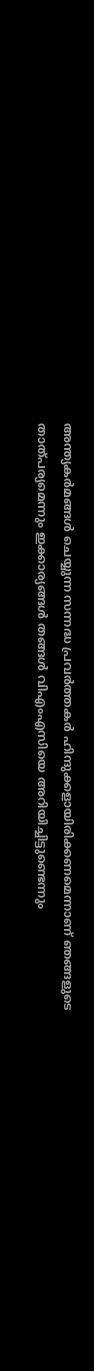അന്ത്യകര്‍മങ്ങള്‍ ചെയ്യുന്ന സന്നദ്ധ പ്രവര്‍ത്തകര്‍ ഹിന്ദുക്കളായിരിക്കണമെന്നാണ് ഞങ്ങളുടെ താത്പര്യമെന്നും ഇക്കാര്യങ്ങള്‍ തങ്ങള്‍ വിഎംഎസിയെ അറിയിച്ചിട്ടുണ്ടെന്നും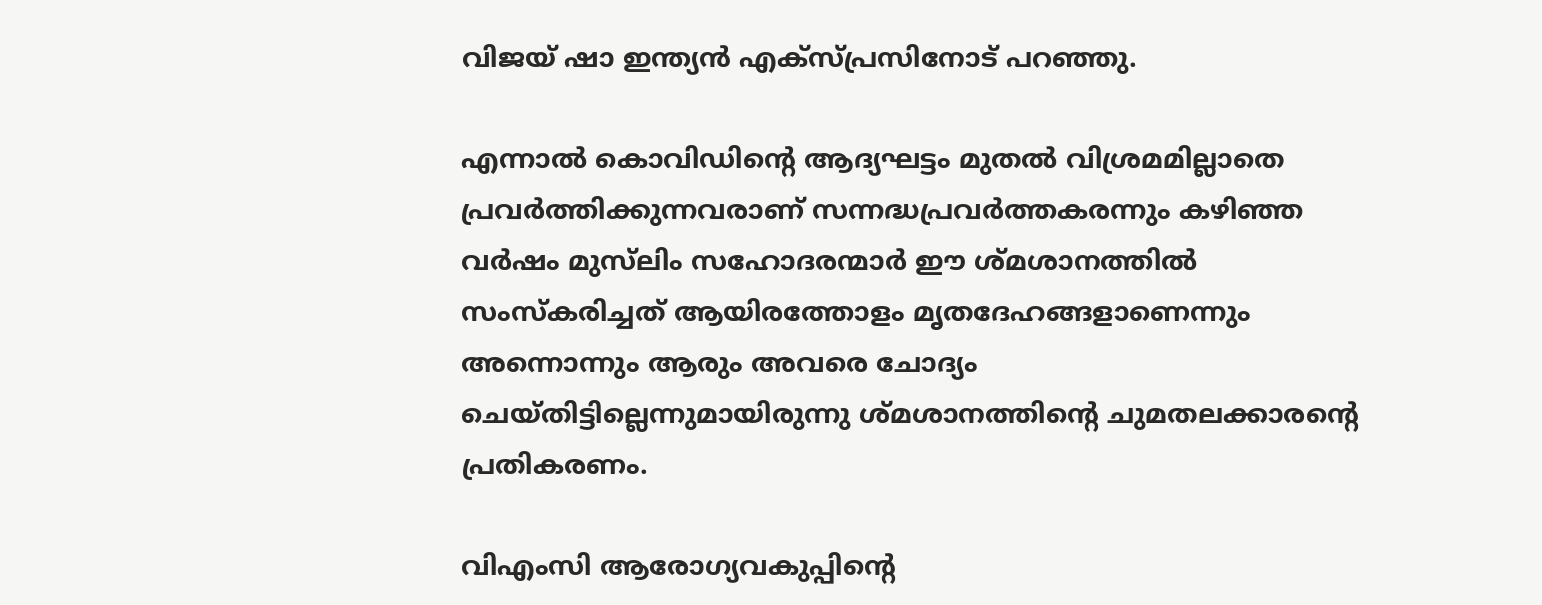വിജയ് ഷാ ഇന്ത്യന്‍ എക്‌സ്പ്രസിനോട് പറഞ്ഞു.

എന്നാല്‍ കൊവിഡിന്റെ ആദ്യഘട്ടം മുതല്‍ വിശ്രമമില്ലാതെ പ്രവര്‍ത്തിക്കുന്നവരാണ് സന്നദ്ധപ്രവര്‍ത്തകരന്നും കഴിഞ്ഞ വര്‍ഷം മുസ്‌ലിം സഹോദരന്മാര്‍ ഈ ശ്മശാനത്തില്‍ സംസ്‌കരിച്ചത് ആയിരത്തോളം മൃതദേഹങ്ങളാണെന്നും അന്നൊന്നും ആരും അവരെ ചോദ്യം ചെയ്തിട്ടില്ലെന്നുമായിരുന്നു ശ്മശാനത്തിന്റെ ചുമതലക്കാരന്റെ പ്രതികരണം.

വിഎംസി ആരോഗ്യവകുപ്പിന്റെ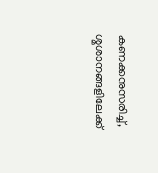കണക്കനുസരിച്ച്, ശ്മശാനങ്ങളിലേക്ക്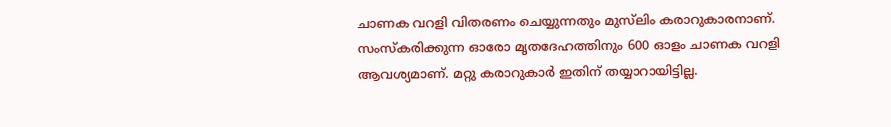ചാണക വറളി വിതരണം ചെയ്യുന്നതും മുസ്‌ലിം കരാറുകാരനാണ്. സംസ്‌കരിക്കുന്ന ഓരോ മൃതദേഹത്തിനും 600 ഓളം ചാണക വറളി ആവശ്യമാണ്. മറ്റു കരാറുകാര്‍ ഇതിന് തയ്യാറായിട്ടില്ല.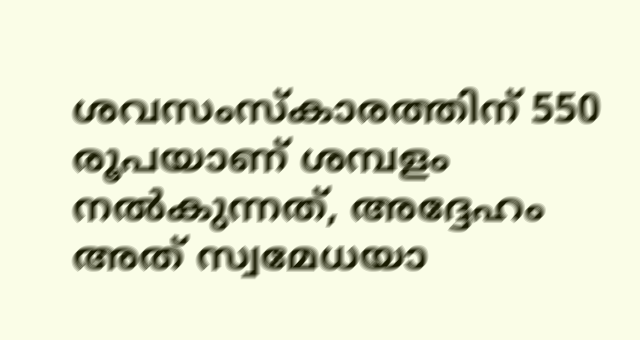ശവസംസ്‌കാരത്തിന് 550 രൂപയാണ് ശമ്പളം നല്‍കുന്നത്, അദ്ദേഹം അത് സ്വമേധയാ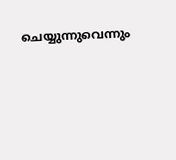ചെയ്യുന്നുവെന്നും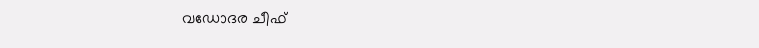വഡോദര ചീഫ്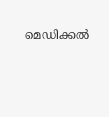മെഡിക്കല്‍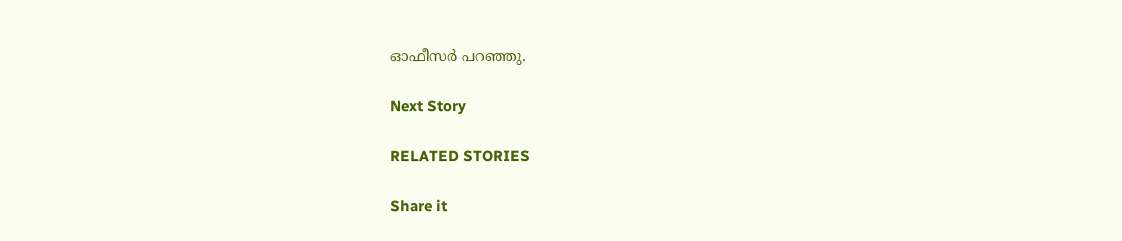ഓഫീസര്‍ പറഞ്ഞു.

Next Story

RELATED STORIES

Share it